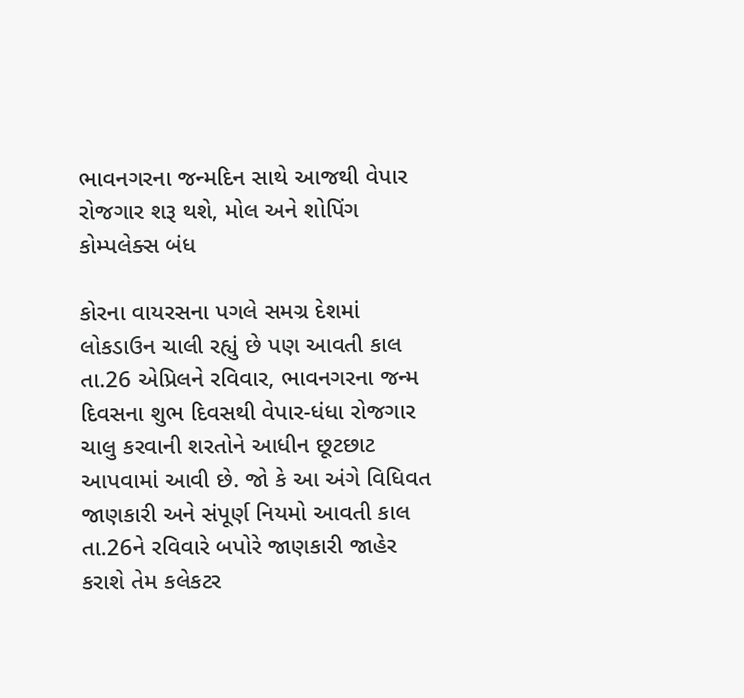ભાવનગરના જન્મદિન સાથે આજથી વેપાર રોજગાર શરૂ થશે, મોલ અને શોપિંગ કોમ્પલેક્સ બંધ

કોરના વાયરસના પગલે સમગ્ર દેશમાં લોકડાઉન ચાલી રહ્યું છે પણ આવતી કાલ તા.26 એપ્રિલને રવિવાર, ભાવનગરના જન્મ દિવસના શુભ દિવસથી વેપાર-ધંધા રોજગાર ચાલુ કરવાની શરતોને આધીન છૂટછાટ આપવામાં આવી છે. જો કે આ અંગે વિધિવત જાણકારી અને સંપૂર્ણ નિયમો આવતી કાલ તા.26ને રવિવારે બપોરે જાણકારી જાહેર કરાશે તેમ કલેકટર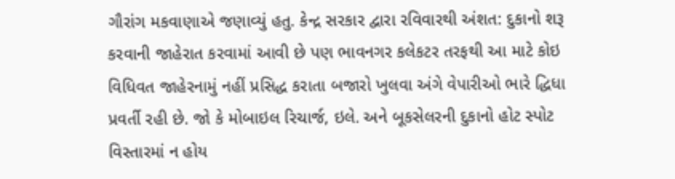ગૌરાંગ મકવાણાએ જણાવ્યું હતુ. કેન્દ્ર સરકાર દ્વારા રવિવારથી અંશત: દુકાનો શરૂ કરવાની જાહેરાત કરવામાં આવી છે પણ ભાવનગર કલેકટર તરફથી આ માટે કોઇ વિધિવત જાહેરનામું નહીં પ્રસિદ્ધ કરાતા બજારો ખુલવા અંગે વેપારીઓ ભારે દ્ધિધા પ્રવર્તી રહી છે. જો કે મોબાઇલ રિચાર્જ, ઇલે. અને બૂકસેલરની દુકાનો હોટ સ્પોટ વિસ્તારમાં ન હોય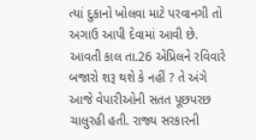ત્યાં દુકાનો ખોલવા માટે પરવાનગી તો અગાઉ આપી દેવામાં આવી છે.
આવતી કાલ તા.26 એપ્રિલને રવિવારે બજારો શરૂ થશે કે નહીં ? તે અંગે આજે વેપારીઓની સતત પૂછપરછ ચાલુરહી હતી. રાજ્ય સરકારની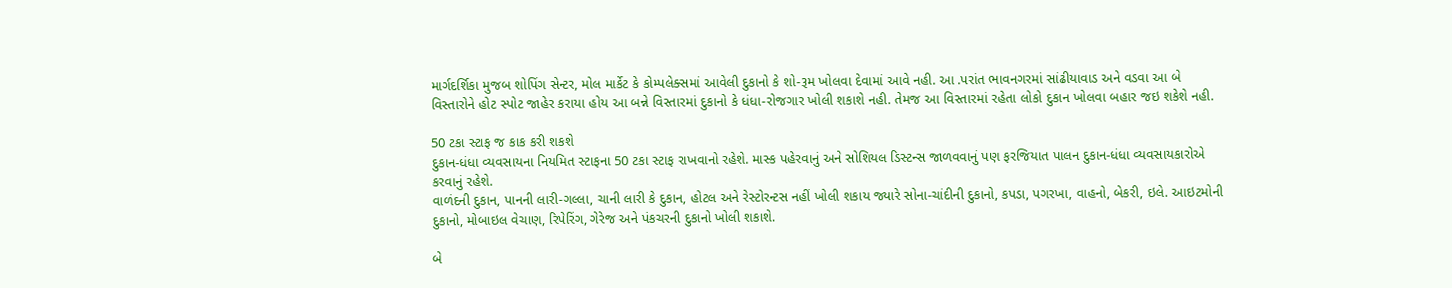માર્ગદર્શિકા મુજબ શોપિંગ સેન્ટર, મોલ માર્કેટ કે કોમ્પલેક્સમાં આવેલી દુકાનો કે શો-રૂમ ખોલવા દેવામાં આવે નહી. આ .પરાંત ભાવનગરમાં સાંઢીયાવાડ અને વડવા આ બે વિસ્તારોને હોટ સ્પોટ જાહેર કરાયા હોય આ બન્ને વિસ્તારમાં દુકાનો કે ધંધા-રોજગાર ખોલી શકાશે નહી. તેમજ આ વિસ્તારમાં રહેતા લોકો દુકાન ખોલવા બહાર જઇ શકેશે નહી.

50 ટકા સ્ટાફ જ કાક કરી શકશે
દુકાન-ધંધા વ્યવસાયના નિયમિત સ્ટાફના 50 ટકા સ્ટાફ રાખવાનો રહેશે. માસ્ક પહેરવાનું અને સોશિયલ ડિસ્ટન્સ જાળવવાનું પણ ફરજિયાત પાલન દુકાન-ધંધા વ્યવસાયકારોએ કરવાનું રહેશે.
વાળંદની દુકાન, પાનની લારી-ગલ્લા, ચાની લારી કે દુકાન, હોટલ અને રેસ્ટોરન્ટસ નહીં ખોલી શકાય જ્યારે સોના-ચાંદીની દુકાનો, કપડા, પગરખા, વાહનો, બેકરી, ઇલે. આઇટમોની દુકાનો, મોબાઇલ વેચાણ, રિપેરિંગ, ગેરેજ અને પંકચરની દુકાનો ખોલી શકાશે.

બે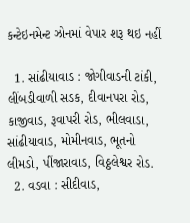કન્ટેઇનમેન્ટ ઝોનમાં વેપાર શરૂ થઇ નહીં

  1. સાંઢીયાવાડ : જોગીવાડની ટાંકી, લીંબડીવાળી સડક, દીવાનપરા રોડ, કાજીવાડ, રૂવાપરી રોડ, ભીલવાડા, સાંઢીયાવાડ, મોમીનવાડ, ભૂતનો લીમડો, પીંજારાવાડ, વિઠ્ઠલેશ્વર રોડ.
  2. વડવા : સીદીવાડ,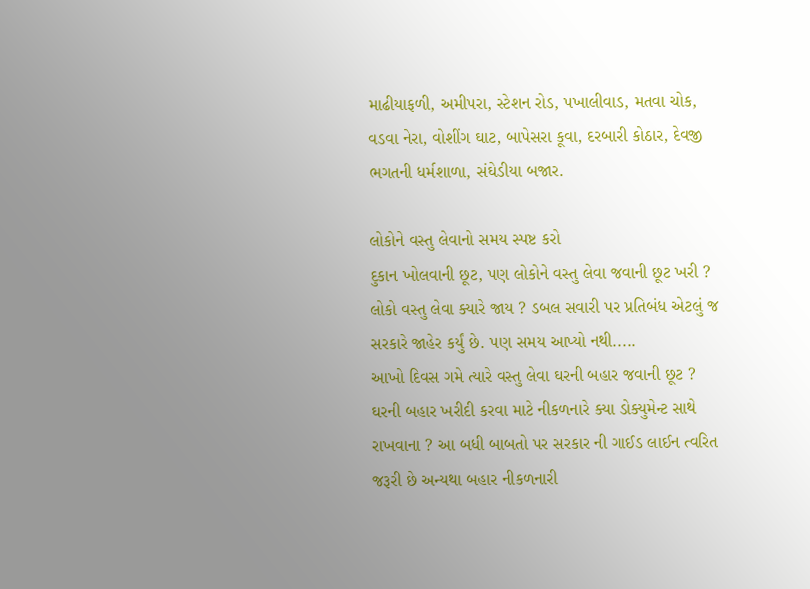માઢીયાફળી, અમીપરા, સ્ટેશન રોડ, પખાલીવાડ, મતવા ચોક, વડવા નેરા, વોશીંગ ઘાટ, બાપેસરા કૂવા, દરબારી કોઠાર, દેવજી ભગતની ધર્મશાળા, સંઘેડીયા બજાર.

લોકોને વસ્તુ લેવાનો સમય સ્પષ્ટ કરો
દુકાન ખોલવાની છૂટ, પણ લોકોને વસ્તુ લેવા જવાની છૂટ ખરી ? લોકો વસ્તુ લેવા ક્યારે જાય ? ડબલ સવારી પર પ્રતિબંધ એટલું જ સરકારે જાહેર કર્યું છે. પણ સમય આપ્યો નથી.....
આખો દિવસ ગમે ત્યારે વસ્તુ લેવા ઘરની બહાર જવાની છૂટ ?
ઘરની બહાર ખરીદી કરવા માટે નીકળનારે ક્યા ડોક્યુમેન્ટ સાથે રાખવાના ? આ બધી બાબતો પર સરકાર ની ગાઈડ લાઈન ત્વરિત જરૂરી છે અન્યથા બહાર નીકળનારી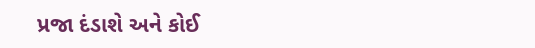પ્રજા દંડાશે અને કોઈ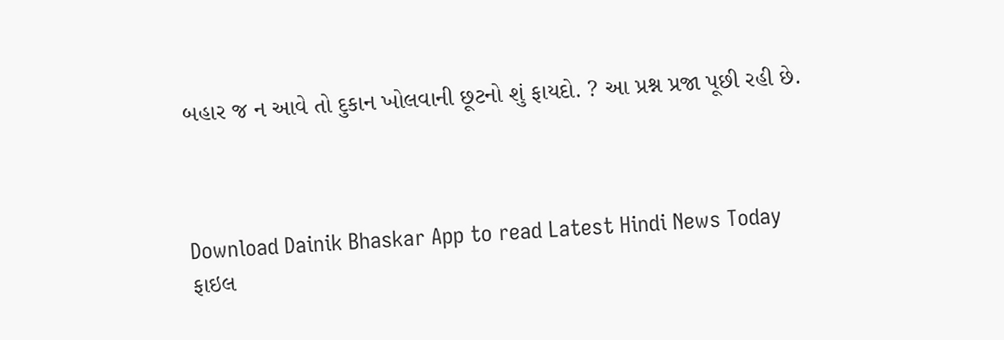બહાર જ ન આવે તો દુકાન ખોલવાની છૂટનો શું ફાયદો. ? આ પ્રશ્ન પ્રજા પૂછી રહી છે.



Download Dainik Bhaskar App to read Latest Hindi News Today
ફાઇલ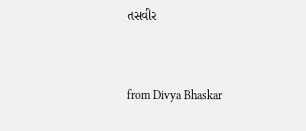તસવીર


from Divya Bhaskar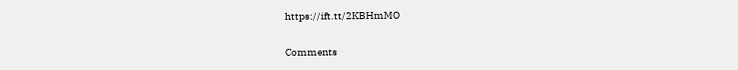https://ift.tt/2KBHmMO

Comments